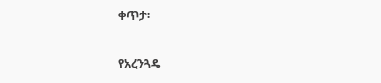ቀጥታ፡

የአረንጓዴ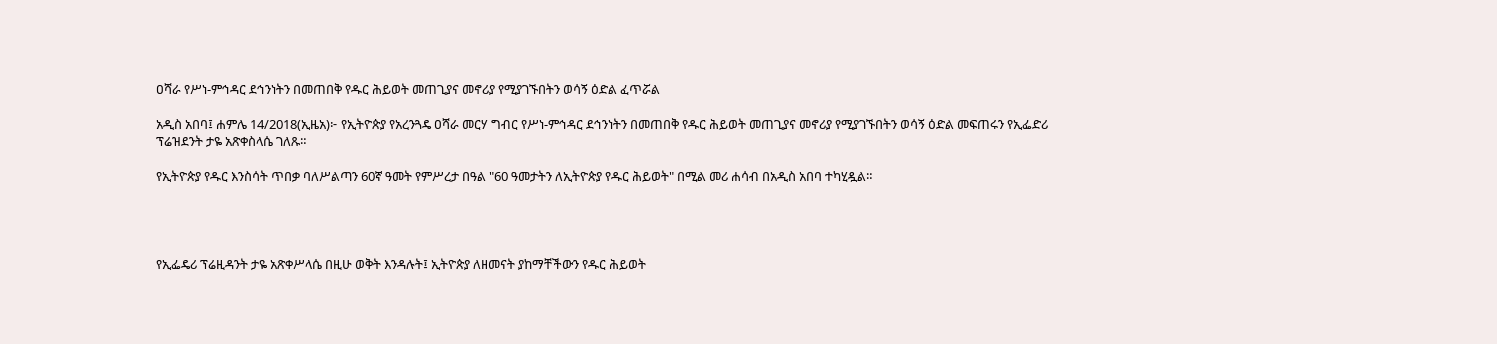ዐሻራ የሥነ-ምኅዳር ደኅንነትን በመጠበቅ የዱር ሕይወት መጠጊያና መኖሪያ የሚያገኙበትን ወሳኝ ዕድል ፈጥሯል

አዲስ አበባ፤ ሐምሌ 14/2018(ኢዜአ)፦ የኢትዮጵያ የአረንጓዴ ዐሻራ መርሃ ግብር የሥነ-ምኅዳር ደኅንነትን በመጠበቅ የዱር ሕይወት መጠጊያና መኖሪያ የሚያገኙበትን ወሳኝ ዕድል መፍጠሩን የኢፌድሪ ፕሬዝደንት ታዬ አጽቀስላሴ ገለጹ።

የኢትዮጵያ የዱር እንስሳት ጥበቃ ባለሥልጣን 60ኛ ዓመት የምሥረታ በዓል "60 ዓመታትን ለኢትዮጵያ የዱር ሕይወት" በሚል መሪ ሐሳብ በአዲስ አበባ ተካሂዷል።




የኢፌዴሪ ፕሬዚዳንት ታዬ አጽቀሥላሴ በዚሁ ወቅት እንዳሉት፤ ኢትዮጵያ ለዘመናት ያከማቸችውን የዱር ሕይወት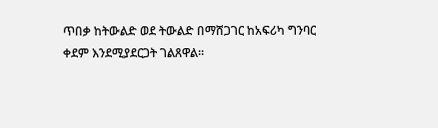ጥበቃ ከትውልድ ወደ ትውልድ በማሸጋገር ከአፍሪካ ግንባር ቀደም እንደሚያደርጋት ገልጸዋል።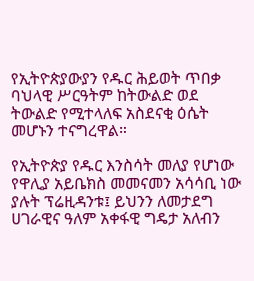የኢትዮጵያውያን የዱር ሕይወት ጥበቃ ባህላዊ ሥርዓትም ከትውልድ ወደ ትውልድ የሚተላለፍ አስደናቂ ዕሴት መሆኑን ተናግረዋል።

የኢትዮጵያ የዱር እንስሳት መለያ የሆነው የዋሊያ አይቤክስ መመናመን አሳሳቢ ነው ያሉት ፕሬዚዳንቱ፤ ይህንን ለመታደግ ሀገራዊና ዓለም አቀፋዊ ግዴታ አለብን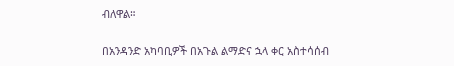ብለዋል።

በአንዳንድ አካባቢዎች በአጉል ልማድና ኋላ ቀር አስተሳሰብ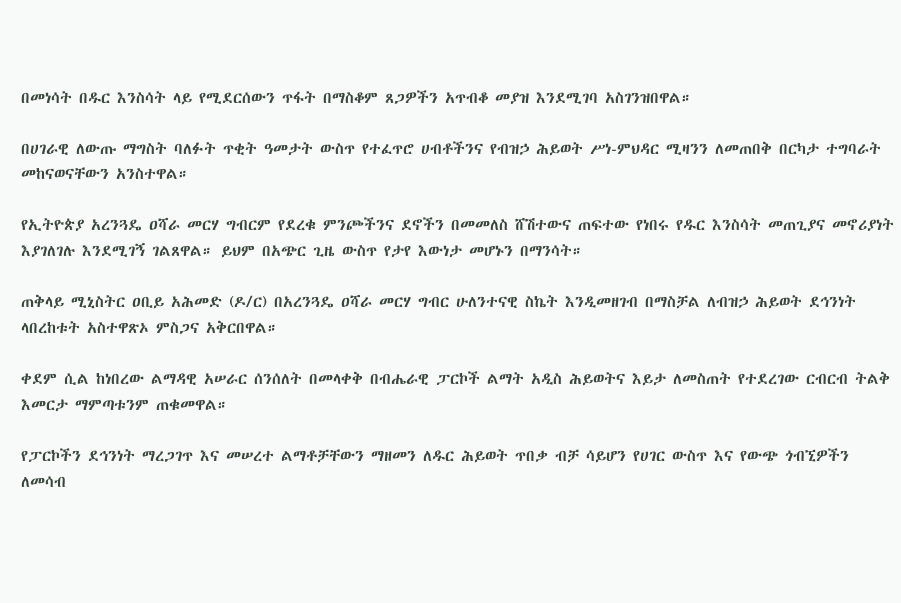በመነሳት በዱር እንስሳት ላይ የሚደርሰውን ጥፋት በማስቆም ጸጋዎችን አጥብቆ መያዝ እንደሚገባ አስገንዝበዋል።

በሀገራዊ ለውጡ ማግስት ባለፉት ጥቂት ዓመታት ውስጥ የተፈጥሮ ሀብቶችንና የብዝኃ ሕይወት ሥነ-ምህዳር ሚዛንን ለመጠበቅ በርካታ ተግባራት መከናወናቸውን አንስተዋል።

የኢትዮጵያ አረንጓዴ ዐሻራ መርሃ ግብርም የደረቁ ምንጮችንና ደኖችን በመመለስ ሸሽተውና ጠፍተው የነበሩ የዱር እንስሳት መጠጊያና መኖሪያነት እያገለገሉ እንደሚገኝ ገልጸዋል። ይህም በአጭር ጊዜ ውስጥ የታየ እውነታ መሆኑን በማንሳት።

ጠቅላይ ሚኒስትር ዐቢይ አሕመድ (ዶ/ር) በአረንጓዴ ዐሻራ መርሃ ግብር ሁለንተናዊ ስኬት እንዲመዘገብ በማስቻል ለብዝኃ ሕይወት ደኅንነት ላበረከቱት አስተዋጽኦ ምስጋና አቅርበዋል።

ቀደም ሲል ከነበረው ልማዳዊ አሠራር ሰንሰለት በመላቀቅ በብሔራዊ ፓርኮች ልማት አዲስ ሕይወትና እይታ ለመስጠት የተደረገው ርብርብ ትልቅ እመርታ ማምጣቱንም ጠቁመዋል።

የፓርኮችን ደኅንነት ማረጋገጥ እና መሠረተ ልማቶቻቸውን ማዘመን ለዱር ሕይወት ጥበቃ ብቻ ሳይሆን የሀገር ውስጥ እና የውጭ ጎብኚዎችን ለመሳብ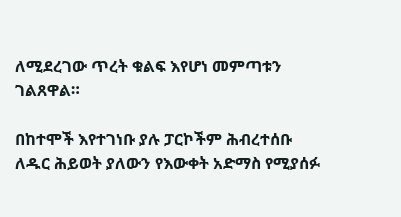ለሚደረገው ጥረት ቁልፍ እየሆነ መምጣቱን ገልጸዋል።

በከተሞች እየተገነቡ ያሉ ፓርኮችም ሕብረተሰቡ ለዱር ሕይወት ያለውን የእውቀት አድማስ የሚያሰፉ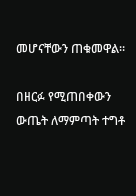መሆናቸውን ጠቁመዋል።

በዘርፉ የሚጠበቀውን ውጤት ለማምጣት ተግቶ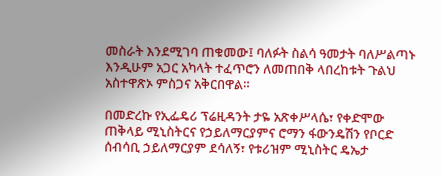መስራት እንደሚገባ ጠቁመው፤ ባለፉት ስልሳ ዓመታት ባለሥልጣኑ እንዲሁም አጋር አካላት ተፈጥሮን ለመጠበቅ ላበረከቱት ጉልህ አስተዋጽኦ ምስጋና አቅርበዋል።

በመድረኩ የኢፌዴሪ ፕሬዚዳንት ታዬ አጽቀሥላሴ፣ የቀድሞው ጠቅላይ ሚኒስትርና የኃይለማርያምና ሮማን ፋውንዴሽን የቦርድ ሰብሳቢ ኃይለማርያም ደሳለኝ፣ የቱሪዝም ሚኒስትር ዴኤታ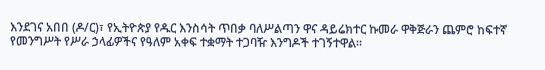እንደገና አበበ (ዶ/ር)፣ የኢትዮጵያ የዱር እንስሳት ጥበቃ ባለሥልጣን ዋና ዳይሬክተር ኩመራ ዋቅጅራን ጨምሮ ከፍተኛ የመንግሥት የሥራ ኃላፊዎችና የዓለም አቀፍ ተቋማት ተጋባዥ እንግዶች ተገኝተዋል።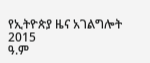የኢትዮጵያ ዜና አገልግሎት
2015
ዓ.ም